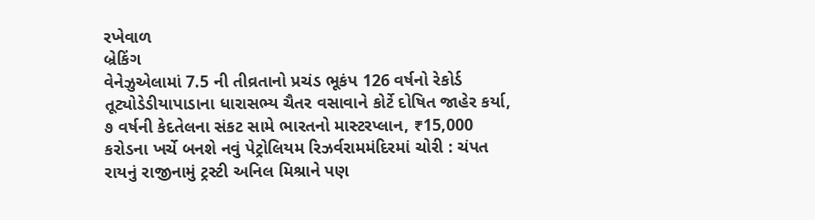રખેવાળ
બ્રેકિંગ
વેનેઝુએલામાં 7.5 ની તીવ્રતાનો પ્રચંડ ભૂકંપ 126 વર્ષનો રેકોર્ડ તૂટ્યોડેડીયાપાડાના ધારાસભ્ય ચૈતર વસાવાને કોર્ટે દોષિત જાહેર કર્યા, ૭ વર્ષની કેદતેલના સંકટ સામે ભારતનો માસ્ટરપ્લાન, ₹15,000 કરોડના ખર્ચે બનશે નવું પેટ્રોલિયમ રિઝર્વરામમંદિરમાં ચોરી : ચંપત રાયનું રાજીનામું ટ્રસ્ટી અનિલ મિશ્રાને પણ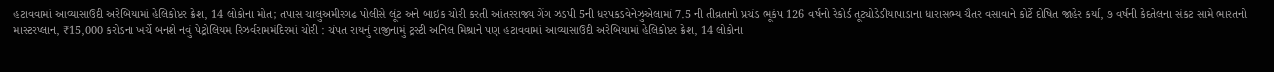હટાવવામાં આવ્યાસાઉદી અરેબિયામાં હેલિકોપ્ટર ક્રેશ, 14 લોકોના મોત; તપાસ ચાલુઅમીરગઢ પોલીસે લૂંટ અને બાઇક ચોરી કરતી આંતરરાજ્ય ગેંગ ઝડપી 5ની ધરપકડવેનેઝુએલામાં 7.5 ની તીવ્રતાનો પ્રચંડ ભૂકંપ 126 વર્ષનો રેકોર્ડ તૂટ્યોડેડીયાપાડાના ધારાસભ્ય ચૈતર વસાવાને કોર્ટે દોષિત જાહેર કર્યા, ૭ વર્ષની કેદતેલના સંકટ સામે ભારતનો માસ્ટરપ્લાન, ₹15,000 કરોડના ખર્ચે બનશે નવું પેટ્રોલિયમ રિઝર્વરામમંદિરમાં ચોરી : ચંપત રાયનું રાજીનામું ટ્રસ્ટી અનિલ મિશ્રાને પણ હટાવવામાં આવ્યાસાઉદી અરેબિયામાં હેલિકોપ્ટર ક્રેશ, 14 લોકોના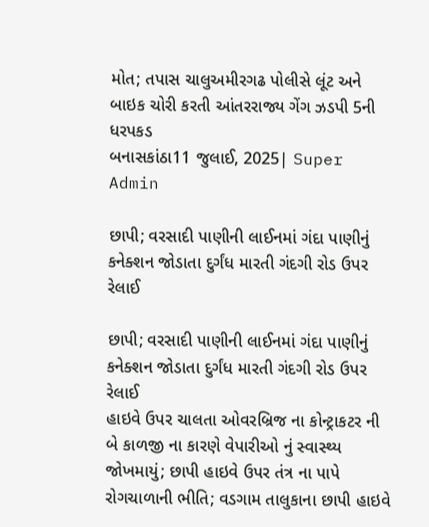મોત; તપાસ ચાલુઅમીરગઢ પોલીસે લૂંટ અને બાઇક ચોરી કરતી આંતરરાજ્ય ગેંગ ઝડપી 5ની ધરપકડ
બનાસકાંઠા11 જુલાઈ, 2025| Super Admin

છાપી; વરસાદી પાણીની લાઈનમાં ગંદા પાણીનું કનેક્શન જોડાતા દુર્ગંધ મારતી ગંદગી રોડ ઉપર રેલાઈ

છાપી; વરસાદી પાણીની લાઈનમાં ગંદા પાણીનું કનેક્શન જોડાતા દુર્ગંધ મારતી ગંદગી રોડ ઉપર રેલાઈ
હાઇવે ઉપર ચાલતા ઓવરબ્રિજ ના કોન્ટ્રાકટર ની બે કાળજી ના કારણે વેપારીઓ નું સ્વાસ્થ્ય જોખમાયું; છાપી હાઇવે ઉપર તંત્ર ના પાપે રોગચાળાની ભીતિ; વડગામ તાલુકાના છાપી હાઇવે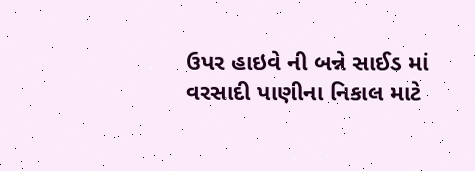ઉપર હાઇવે ની બન્ને સાઈડ માં વરસાદી પાણીના નિકાલ માટે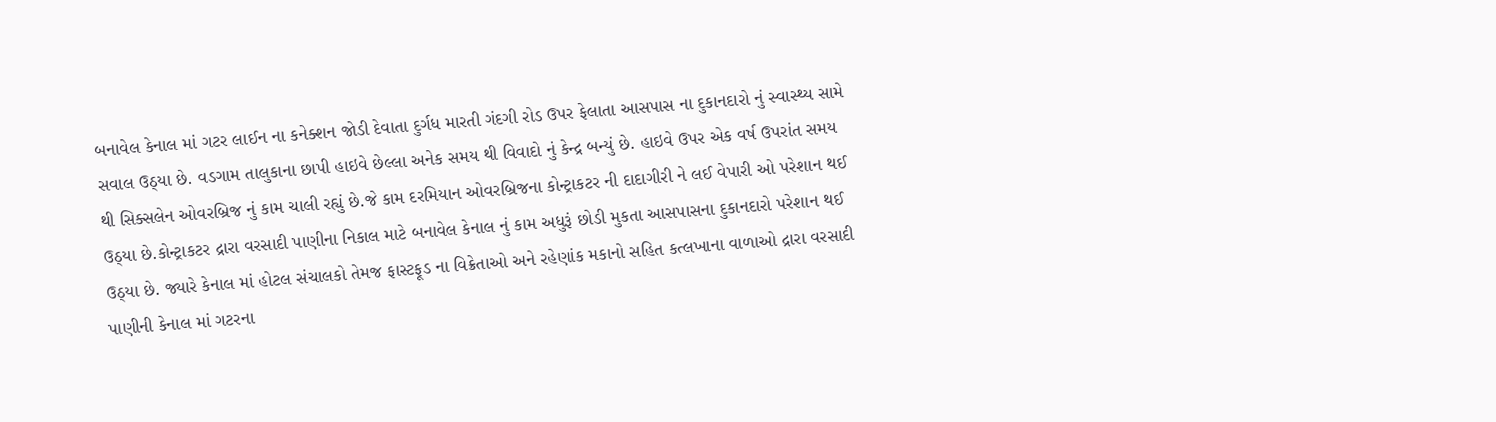બનાવેલ કેનાલ માં ગટર લાઈન ના કનેક્શન જોડી દેવાતા દુર્ગધ મારતી ગંદગી રોડ ઉપર ફેલાતા આસપાસ ના દુકાનદારો નું સ્વાસ્થ્ય સામે સવાલ ઉઠ્યા છે. વડગામ તાલુકાના છાપી હાઇવે છેલ્લા અનેક સમય થી વિવાદો નું કેન્દ્ર બન્યું છે. હાઇવે ઉપર એક વર્ષ ઉપરાંત સમય થી સિક્સલેન ઓવરબ્રિજ નું કામ ચાલી રહ્યું છે.જે કામ દરમિયાન ઓવરબ્રિજના કોન્ટ્રાકટર ની દાદાગીરી ને લઈ વેપારી ઓ પરેશાન થઈ ઉઠ્યા છે.કોન્ટ્રાકટર દ્રારા વરસાદી પાણીના નિકાલ માટે બનાવેલ કેનાલ નું કામ અધુરૂં છોડી મુકતા આસપાસના દુકાનદારો પરેશાન થઈ ઉઠ્યા છે. જ્યારે કેનાલ માં હોટલ સંચાલકો તેમજ ફાસ્ટફૂડ ના વિક્રેતાઓ અને રહેણાંક મકાનો સહિત કત્લખાના વાળાઓ દ્રારા વરસાદી પાણીની કેનાલ માં ગટરના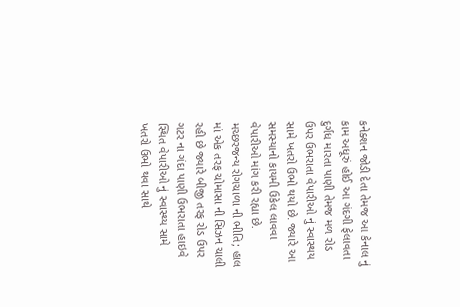કનેક્શન જોડી દેતા તેમજ આ કેનાલ નું કામ અધૂરું હોઈ આ ગંદગી ફેલાવતા દુર્ગધ મારતા પાણી તેમજ મળ રોડ ઉપર ઉભરાતા વેપારીઓ નું સ્વાસ્થય સામે ખતરો ઉભો થયો છે. જ્યારે આ સમસ્યાનો કાયમી ઉકેલ લાવવા વેપારીઓ માંગ કરી રહ્યા છે. મચ્છરજન્ય રોગચાળા ની ભીતિ; હાલ માં એક તરફ ચોમાસા ની સિઝન ચાલી રહી છે જ્યારે બીજી તરફ રોડ ઉપર ગટર ના ગંદા પાણી ઉભરાતા હાઇવે સ્થિત વેપારીઓ નું સ્વાસ્થ્ય સામે ખતરો ઉભો થવા સાથે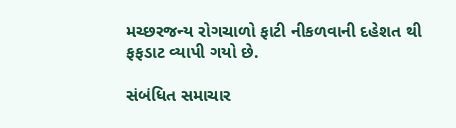મચ્છરજન્ય રોગચાળો ફાટી નીકળવાની દહેશત થી ફફડાટ વ્યાપી ગયો છે.

સંબંધિત સમાચાર